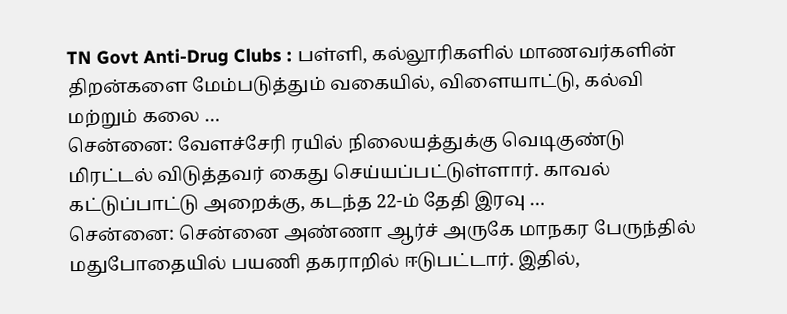TN Govt Anti-Drug Clubs : பள்ளி, கல்லூரிகளில் மாணவர்களின் திறன்களை மேம்படுத்தும் வகையில், விளையாட்டு, கல்வி மற்றும் கலை …
சென்னை: வேளச்சேரி ரயில் நிலையத்துக்கு வெடிகுண்டு மிரட்டல் விடுத்தவர் கைது செய்யப்பட்டுள்ளார். காவல் கட்டுப்பாட்டு அறைக்கு, கடந்த 22-ம் தேதி இரவு …
சென்னை: சென்னை அண்ணா ஆர்ச் அருகே மாநகர பேருந்தில் மதுபோதையில் பயணி தகராறில் ஈடுபட்டார். இதில்,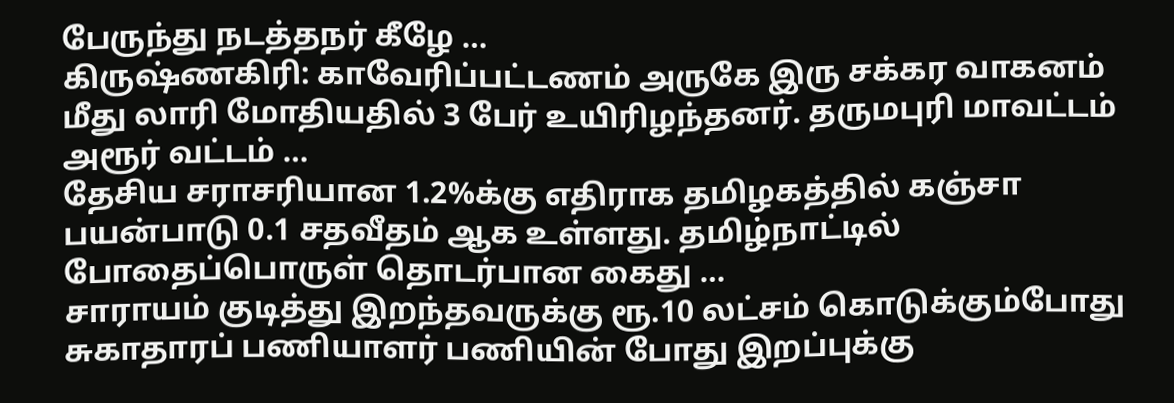பேருந்து நடத்தநர் கீழே …
கிருஷ்ணகிரி: காவேரிப்பட்டணம் அருகே இரு சக்கர வாகனம் மீது லாரி மோதியதில் 3 பேர் உயிரிழந்தனர். தருமபுரி மாவட்டம் அரூர் வட்டம் …
தேசிய சராசரியான 1.2%க்கு எதிராக தமிழகத்தில் கஞ்சா பயன்பாடு 0.1 சதவீதம் ஆக உள்ளது. தமிழ்நாட்டில் போதைப்பொருள் தொடர்பான கைது …
சாராயம் குடித்து இறந்தவருக்கு ரூ.10 லட்சம் கொடுக்கும்போது சுகாதாரப் பணியாளர் பணியின் போது இறப்புக்கு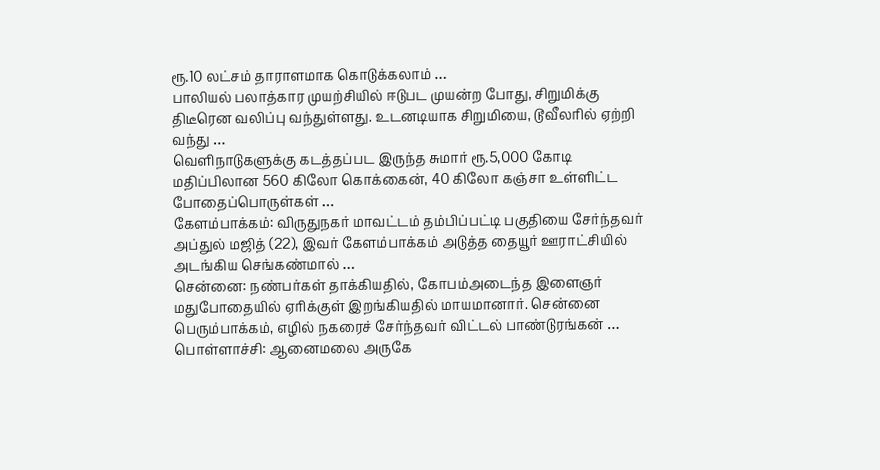ரூ.10 லட்சம் தாராளமாக கொடுக்கலாம் …
பாலியல் பலாத்கார முயற்சியில் ஈடுபட முயன்ற போது, சிறுமிக்கு திடீரென வலிப்பு வந்துள்ளது. உடனடியாக சிறுமியை, டூவீலரில் ஏற்றி வந்து …
வெளிநாடுகளுக்கு கடத்தப்பட இருந்த சுமார் ரூ.5,000 கோடி மதிப்பிலான 560 கிலோ கொக்கைன், 40 கிலோ கஞ்சா உள்ளிட்ட போதைப்பொருள்கள் …
கேளம்பாக்கம்: விருதுநகர் மாவட்டம் தம்பிப்பட்டி பகுதியை சேர்ந்தவர் அப்துல் மஜித் (22), இவர் கேளம்பாக்கம் அடுத்த தையூர் ஊராட்சியில் அடங்கிய செங்கண்மால் …
சென்னை: நண்பர்கள் தாக்கியதில், கோபம்அடைந்த இளைஞர் மதுபோதையில் ஏரிக்குள் இறங்கியதில் மாயமானார். சென்னை பெரும்பாக்கம், எழில் நகரைச் சேர்ந்தவர் விட்டல் பாண்டுரங்கன் …
பொள்ளாச்சி: ஆனைமலை அருகே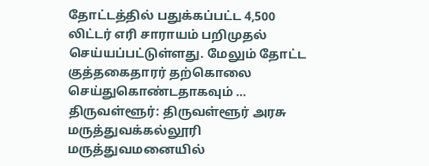தோட்டத்தில் பதுக்கப்பட்ட 4,500 லிட்டர் எரி சாராயம் பறிமுதல் செய்யப்பட்டுள்ளது. மேலும் தோட்ட குத்தகைதாரர் தற்கொலை செய்துகொண்டதாகவும் …
திருவள்ளூர்: திருவள்ளூர் அரசு மருத்துவக்கல்லூரி மருத்துவமனையில்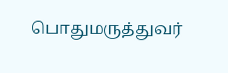பொதுமருத்துவர்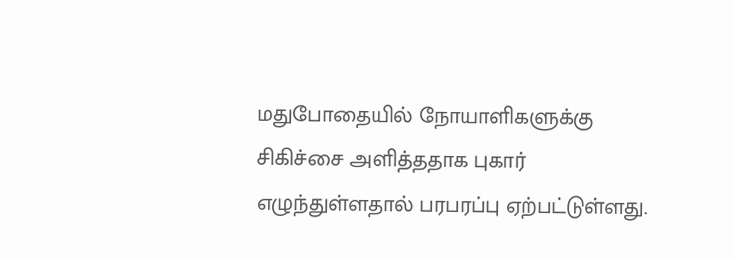மதுபோதையில் நோயாளிகளுக்கு சிகிச்சை அளித்ததாக புகார் எழுந்துள்ளதால் பரபரப்பு ஏற்பட்டுள்ளது.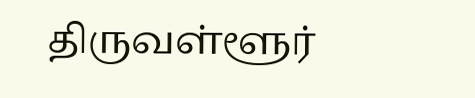திருவள்ளூர்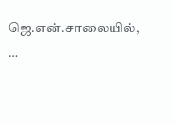ஜெ.என்.சாலையில், …